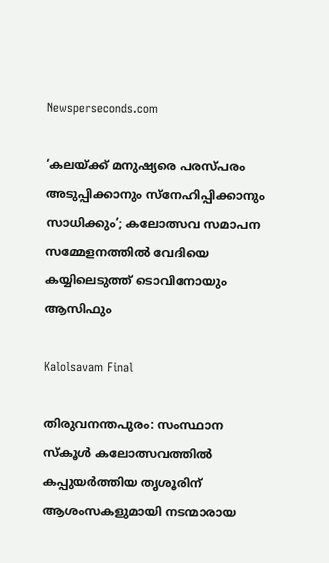Newsperseconds.com

‘കലയ്ക്ക് മനുഷ്യരെ പരസ്പരം അടുപ്പിക്കാനും സ്‌നേഹിപ്പിക്കാനും സാധിക്കും’; കലോത്സവ സമാപന സമ്മേളനത്തില്‍ വേദിയെ കയ്യിലെടുത്ത് ടൊവിനോയും ആസിഫും

Kalolsavam Final

തിരുവനന്തപുരം: സംസ്ഥാന സ്‌കൂള്‍ കലോത്സവത്തില്‍ കപ്പുയര്‍ത്തിയ തൃശൂരിന് ആശംസകളുമായി നടന്മാരായ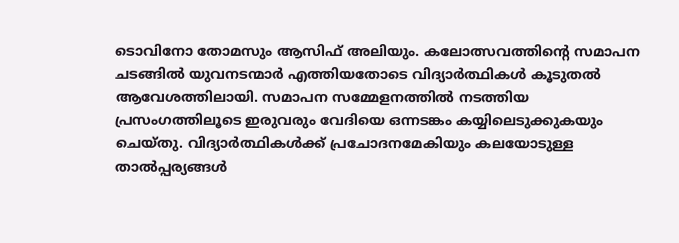ടൊവിനോ തോമസും ആസിഫ് അലിയും. കലോത്സവത്തിന്റെ സമാപന ചടങ്ങില്‍ യുവനടന്മാര്‍ എത്തിയതോടെ വിദ്യാര്‍ത്ഥികള്‍ കൂടുതല്‍ ആവേശത്തിലായി. സമാപന സമ്മേളനത്തില്‍ നടത്തിയ പ്രസംഗത്തിലൂടെ ഇരുവരും വേദിയെ ഒന്നടങ്കം കയ്യിലെടുക്കുകയും ചെയ്തു. വിദ്യാര്‍ത്ഥികള്‍ക്ക് പ്രചോദനമേകിയും കലയോടുള്ള താല്‍പ്പര്യങ്ങള്‍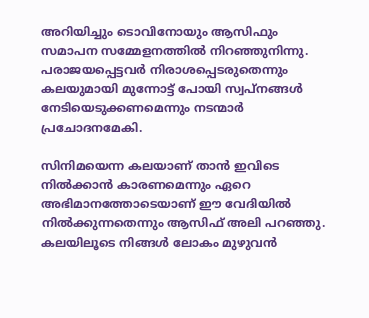അറിയിച്ചും ടൊവിനോയും ആസിഫും സമാപന സമ്മേളനത്തില്‍ നിറഞ്ഞുനിന്നു. പരാജയപ്പെട്ടവര്‍ നിരാശപ്പെടരുതെന്നും കലയുമായി മുന്നോട്ട് പോയി സ്വപ്‌നങ്ങള്‍ നേടിയെടുക്കണമെന്നും നടന്മാര്‍ പ്രചോദനമേകി.

സിനിമയെന്ന കലയാണ് താന്‍ ഇവിടെ നില്‍ക്കാന്‍ കാരണമെന്നും ഏറെ അഭിമാനത്തോടെയാണ് ഈ വേദിയില്‍ നില്‍ക്കുന്നതെന്നും ആസിഫ് അലി പറഞ്ഞു. കലയിലൂടെ നിങ്ങള്‍ ലോകം മുഴുവന്‍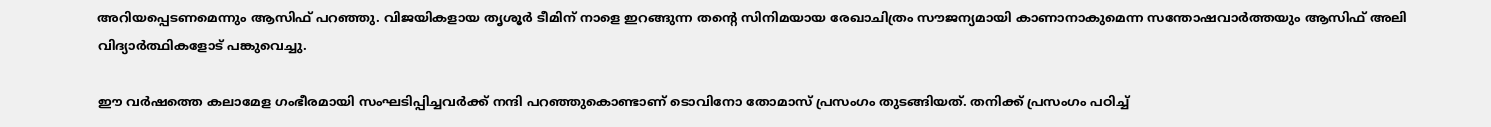അറിയപ്പെടണമെന്നും ആസിഫ് പറഞ്ഞു. വിജയികളായ തൃശൂര്‍ ടീമിന് നാളെ ഇറങ്ങുന്ന തന്റെ സിനിമയായ രേഖാചിത്രം സൗജന്യമായി കാണാനാകുമെന്ന സന്തോഷവാര്‍ത്തയും ആസിഫ് അലി വിദ്യാര്‍ത്ഥികളോട് പങ്കുവെച്ചു.

ഈ വര്‍ഷത്തെ കലാമേള ഗംഭീരമായി സംഘടിപ്പിച്ചവര്‍ക്ക് നന്ദി പറഞ്ഞുകൊണ്ടാണ് ടൊവിനോ തോമാസ് പ്രസംഗം തുടങ്ങിയത്. തനിക്ക് പ്രസംഗം പഠിച്ച്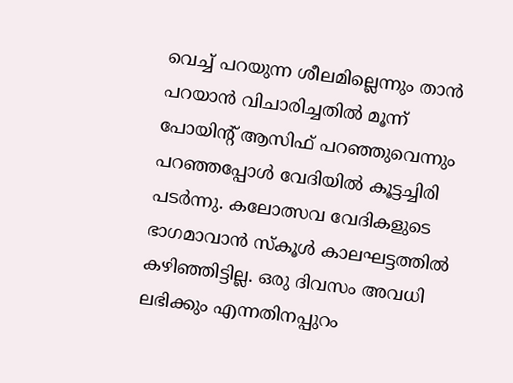വെച്ച് പറയുന്ന ശീലമില്ലെന്നും താന്‍ പറയാന്‍ വിചാരിച്ചതില്‍ മൂന്ന് പോയിന്റ് ആസിഫ് പറഞ്ഞുവെന്നും പറഞ്ഞപ്പോള്‍ വേദിയില്‍ കൂട്ടച്ചിരി പടര്‍ന്നു. കലോത്സവ വേദികളുടെ ഭാഗമാവാന്‍ സ്‌കൂള്‍ കാലഘട്ടത്തില്‍ കഴിഞ്ഞിട്ടില്ല. ഒരു ദിവസം അവധി ലഭിക്കും എന്നതിനപ്പുറം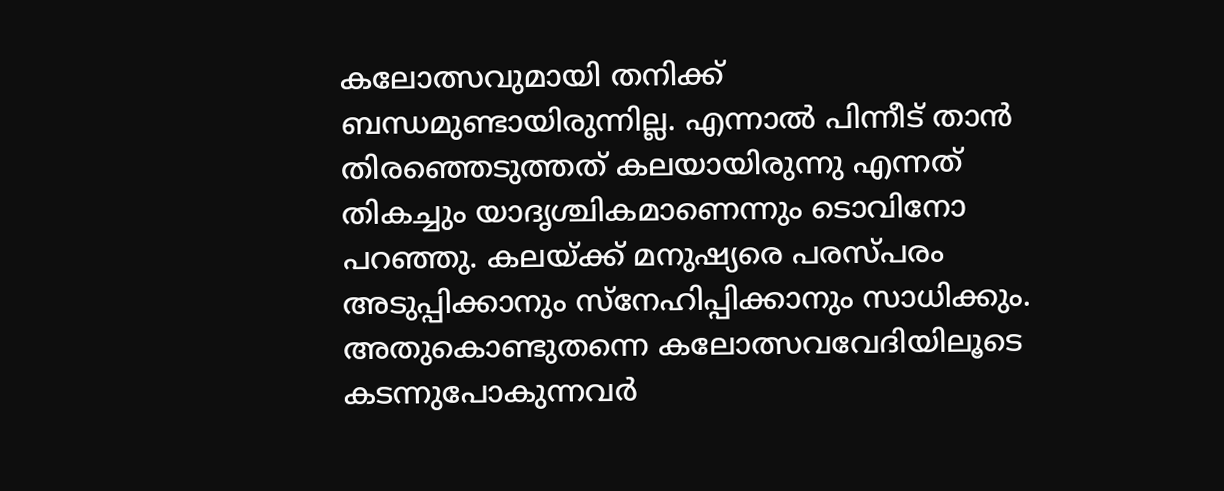കലോത്സവുമായി തനിക്ക് ബന്ധമുണ്ടായിരുന്നില്ല. എന്നാല്‍ പിന്നീട് താന്‍ തിരഞ്ഞെടുത്തത് കലയായിരുന്നു എന്നത് തികച്ചും യാദൃശ്ചികമാണെന്നും ടൊവിനോ പറഞ്ഞു. കലയ്ക്ക് മനുഷ്യരെ പരസ്പരം അടുപ്പിക്കാനും സ്‌നേഹിപ്പിക്കാനും സാധിക്കും. അതുകൊണ്ടുതന്നെ കലോത്സവവേദിയിലൂടെ കടന്നുപോകുന്നവര്‍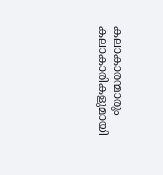കലാകാരന്മാരും കലാകാരികളുമായി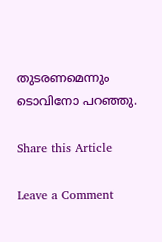തുടരണമെന്നും ടൊവിനോ പറഞ്ഞു.

Share this Article

Leave a Comment